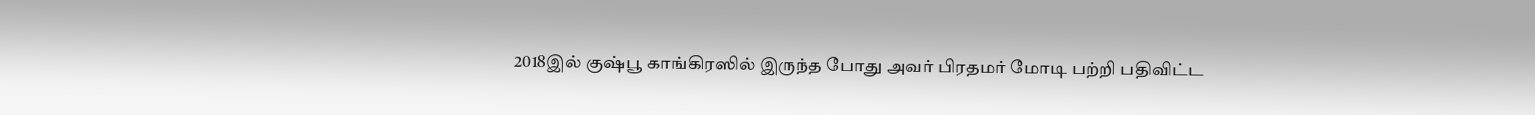2018இல் குஷ்பூ காங்கிரஸில் இருந்த போது அவர் பிரதமர் மோடி பற்றி பதிவிட்ட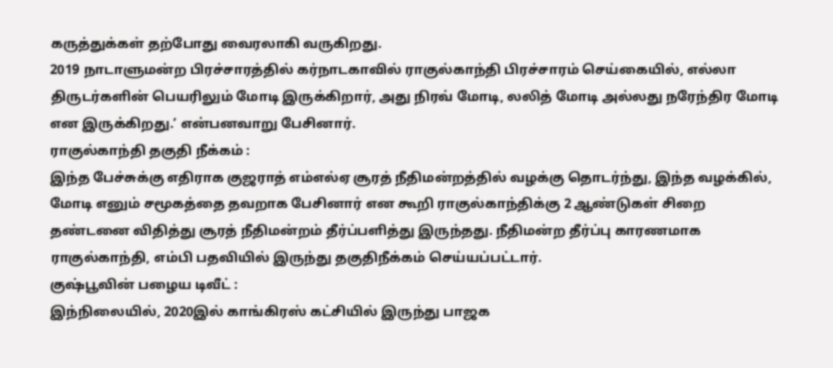கருத்துக்கள் தற்போது வைரலாகி வருகிறது.
2019 நாடாளுமன்ற பிரச்சாரத்தில் கர்நாடகாவில் ராகுல்காந்தி பிரச்சாரம் செய்கையில், எல்லா திருடர்களின் பெயரிலும் மோடி இருக்கிறார், அது நிரவ் மோடி, லலித் மோடி அல்லது நரேந்திர மோடி என இருக்கிறது.’ என்பனவாறு பேசினார்.
ராகுல்காந்தி தகுதி நீக்கம் :
இந்த பேச்சுக்கு எதிராக குஜராத் எம்எல்ஏ சூரத் நீதிமன்றத்தில் வழக்கு தொடர்ந்து, இந்த வழக்கில், மோடி எனும் சமூகத்தை தவறாக பேசினார் என கூறி ராகுல்காந்திக்கு 2 ஆண்டுகள் சிறை தண்டனை விதித்து சூரத் நீதிமன்றம் தீர்ப்பளித்து இருந்தது. நீதிமன்ற தீர்ப்பு காரணமாக ராகுல்காந்தி, எம்பி பதவியில் இருந்து தகுதிநீக்கம் செய்யப்பட்டார்.
குஷ்பூவின் பழைய டிவீட் :
இந்நிலையில், 2020இல் காங்கிரஸ் கட்சியில் இருந்து பாஜக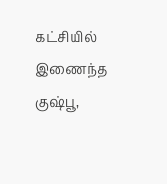கட்சியில் இணைந்த குஷ்பூ,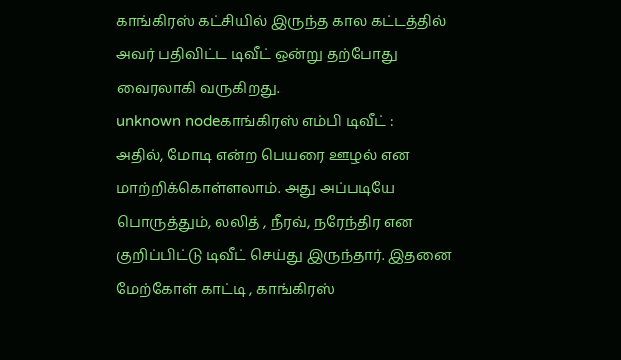காங்கிரஸ் கட்சியில் இருந்த கால கட்டத்தில் அவர் பதிவிட்ட டிவீட் ஒன்று தற்போது வைரலாகி வருகிறது.
unknown nodeகாங்கிரஸ் எம்பி டிவீட் :
அதில், மோடி என்ற பெயரை ஊழல் என மாற்றிக்கொள்ளலாம். அது அப்படியே பொருத்தும், லலித் , நீரவ், நரேந்திர என குறிப்பிட்டு டிவீட் செய்து இருந்தார். இதனை மேற்கோள் காட்டி , காங்கிரஸ்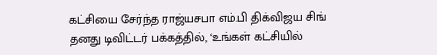கட்சியை சேர்ந்த ராஜ்யசபா எம்.பி திக்விஜய சிங் தனது டிவிட்டர் பக்கத்தில், ‘உங்கள் கட்சியில்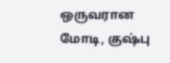ஒருவரான மோடி, குஷ்பு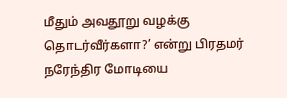மீதும் அவதூறு வழக்கு தொடர்வீர்களா?’ என்று பிரதமர் நரேந்திர மோடியை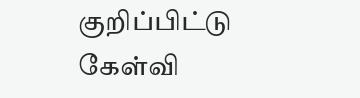குறிப்பிட்டு கேள்வி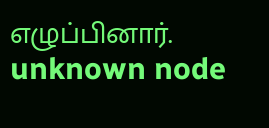எழுப்பினார்.
unknown node